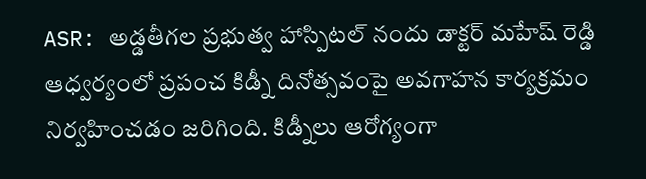ASR: అడ్డతీగల ప్రభుత్వ హాస్పిటల్ నందు డాక్టర్ మహేష్ రెడ్డి ఆధ్వర్యంలో ప్రపంచ కిడ్నీ దినోత్సవంపై అవగాహన కార్యక్రమం నిర్వహించడం జరిగింది. కిడ్నీలు ఆరోగ్యంగా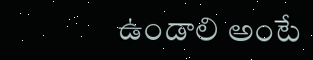ఉండాలి అంటే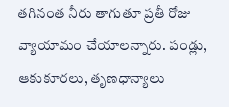తగినంత నీరు తాగుతూ ప్రతీ రోజు వ్యాయామం చేయాలన్నారు. పండ్లు, ఆకుకూరలు, తృణధాన్యాలు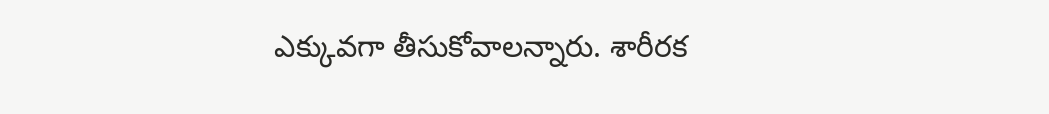ఎక్కువగా తీసుకోవాలన్నారు. శారీరక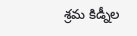శ్రమ కిడ్నీల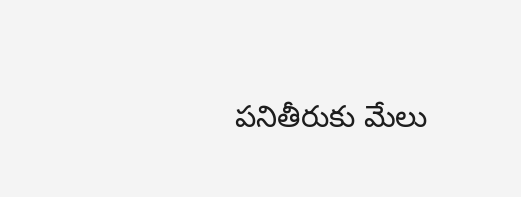పనితీరుకు మేలు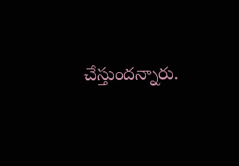చేస్తుందన్నారు.